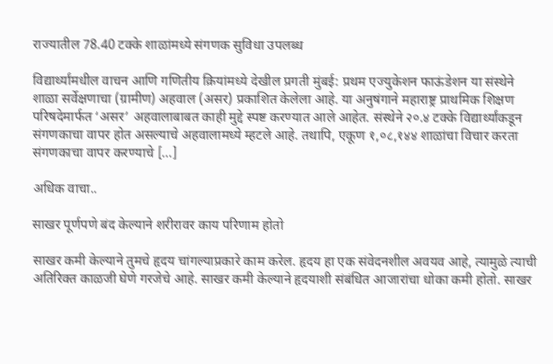राज्यातील 78.40 टक्के शाळांमध्ये संगणक सुविधा उपलब्ध

विद्यार्थ्यांमधील वाचन आणि गणितीय क्रियांमध्ये देखील प्रगती मुंबई: प्रथम एज्युकेशन फाऊंडेशन या संस्थेने शाळा सर्वेक्षणाचा (ग्रामीण) अहवाल (असर) प्रकाशित केलेला आहे. या अनुषंगाने महाराष्ट्र प्राथमिक शिक्षण परिषदेमार्फत ‘असर’ अहवालाबाबत काही मुद्दे स्पष्ट करण्यात आले आहेत. संस्थेने २०.४ टक्के विद्यार्थ्यांकडून संगणकाचा वापर होत असल्याचे अहवालामध्ये म्हटले आहे. तथापि, एकूण १,०८,१४४ शाळांचा विचार करता संगणकाचा वापर करण्याचे […]

अधिक वाचा..

साखर पूर्णपणे बंद केल्याने शरीरावर काय परिणाम होतो

साखर कमी केल्याने तुमचे हृदय चांगल्याप्रकारे काम करेल. हृदय हा एक संवेदनशील अवयव आहे, त्यामुळे त्याची अतिरिक्त काळजी घेणे गरजेचे आहे. साखर कमी केल्याने हृदयाशी संबंधित आजारांचा धोका कमी होतो. साखर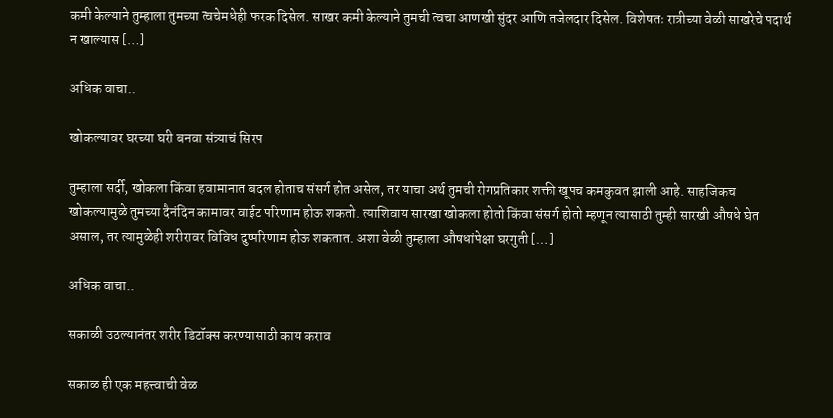कमी केल्याने तुम्हाला तुमच्या त्वचेमधेही फरक दिसेल. साखर कमी केल्याने तुमची त्वचा आणखी सुंदर आणि तजेलदार दिसेल. विशेषतः रात्रीच्या वेळी साखरेचे पदार्थ न खाल्यास […]

अधिक वाचा..

खोकल्यावर घरच्या घरी बनवा संत्र्याचं सिरप

तुम्हाला सर्दी, खोकला किंवा हवामानात बदल होताच संसर्ग होत असेल, तर याचा अर्थ तुमची रोगप्रतिकार शक्ती खूपच कमकुवत झाली आहे. साहजिकच खोकल्यामुळे तुमच्या दैनंदिन कामावर वाईट परिणाम होऊ शकतो. त्याशिवाय सारखा खोकला होतो किंवा संसर्ग होतो म्हणून त्यासाठी तुम्ही सारखी औषधे घेत असाल, तर त्यामुळेही शरीरावर विविध दुष्परिणाम होऊ शकतात. अशा वेळी तुम्हाला औषधांपेक्षा घरगुती […]

अधिक वाचा..

सकाळी उठल्यानंतर शरीर डिटॉक्स करण्यासाठी काय कराव

सकाळ ही एक महत्त्वाची वेळ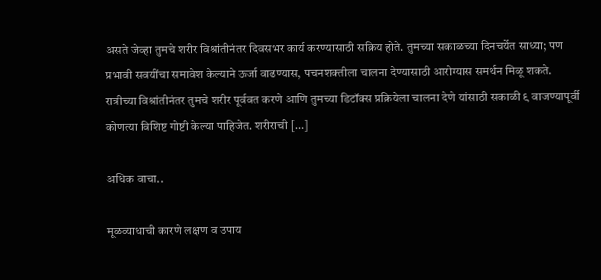असते जेव्हा तुमचे शरीर विश्रांतीनंतर दिवसभर कार्य करण्यासाठी सक्रिय होते. तुमच्या सकाळच्या दिनचर्येत साध्या; पण प्रभावी सवयींचा समावेश केल्याने ऊर्जा वाढण्यास, पचनशक्तीला चालना देण्यासाठी आरोग्यास समर्थन मिळू शकते. रात्रीच्या विश्रांतीनंतर तुमचे शरीर पूर्ववत करणे आणि तुमच्या डिटॉक्स प्रक्रियेला चालना देणे यांसाठी सकाळी ९ वाजण्यापूर्वी कोणत्या विशिष्ट गोष्टी केल्या पाहिजेत. शरीराची […]

अधिक वाचा..

मूळव्याधाची कारणे लक्षण व उपाय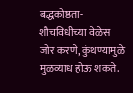बद्धकोष्ठता- शौचविधीच्या वेळेस जोर करणे, कुंथण्यामुळे मुळव्याध होऊ शकते.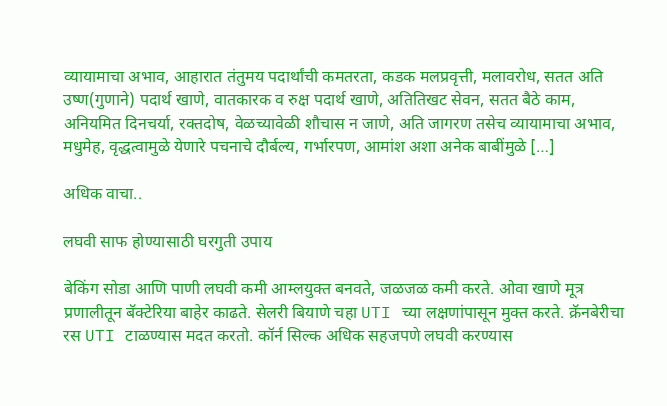व्यायामाचा अभाव, आहारात तंतुमय पदार्थांची कमतरता, कडक मलप्रवृत्ती, मलावरोध, सतत अति उष्ण(गुणाने) पदार्थ खाणे, वातकारक व रुक्ष पदार्थ खाणे, अतितिखट सेवन, सतत बैठे काम, अनियमित दिनचर्या, रक्तदोष, वेळच्यावेळी शौचास न जाणे, अति जागरण तसेच व्यायामाचा अभाव, मधुमेह, वृद्धत्वामुळे येणारे पचनाचे दौर्बल्य, गर्भारपण, आमांश अशा अनेक बाबींमुळे […]

अधिक वाचा..

लघवी साफ होण्यासाठी घरगुती उपाय

बेकिंग सोडा आणि पाणी लघवी कमी आम्लयुक्त बनवते, जळजळ कमी करते. ओवा खाणे मूत्र प्रणालीतून बॅक्टेरिया बाहेर काढते. सेलरी बियाणे चहा UTI च्या लक्षणांपासून मुक्त करते. क्रॅनबेरीचा रस UTI टाळण्यास मदत करतो. कॉर्न सिल्क अधिक सहजपणे लघवी करण्यास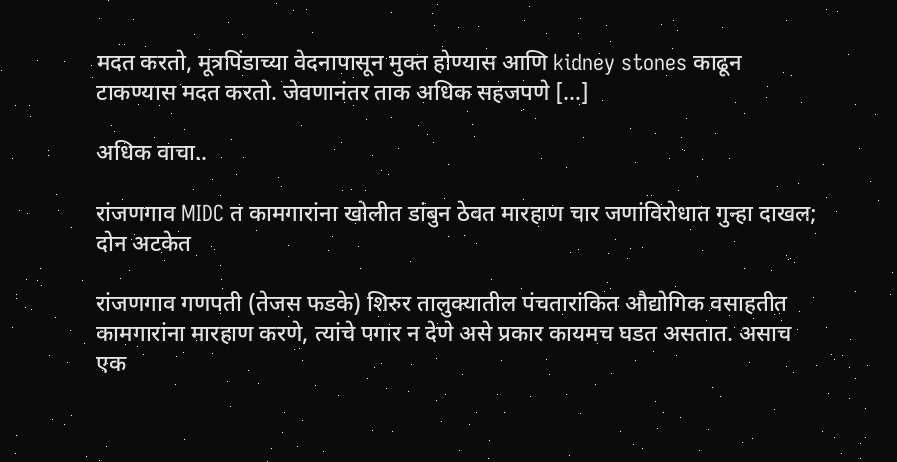मदत करतो, मूत्रपिंडाच्या वेदनापासून मुक्त होण्यास आणि kidney stones काढून टाकण्यास मदत करतो. जेवणानंतर ताक अधिक सहजपणे […]

अधिक वाचा..

रांजणगाव MIDC त कामगारांना खोलीत डांबुन ठेवत मारहाण चार जणांविरोधात गुन्हा दाखल; दोन अटकेत

रांजणगाव गणपती (तेजस फडके) शिरुर तालुक्यातील पंचतारांकित औद्योगिक वसाहतीत कामगारांना मारहाण करणे, त्यांचे पगार न देणे असे प्रकार कायमच घडत असतात. असाच एक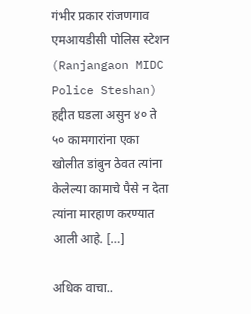गंभीर प्रकार रांजणगाव एमआयडीसी पोलिस स्टेशन (Ranjangaon MIDC Police Steshan) हद्दीत घडला असुन ४० ते ५० कामगारांना एका खोलीत डांबुन ठेवत त्यांना केलेल्या कामाचे पैसे न देता त्यांना मारहाण करण्यात आली आहे. […]

अधिक वाचा..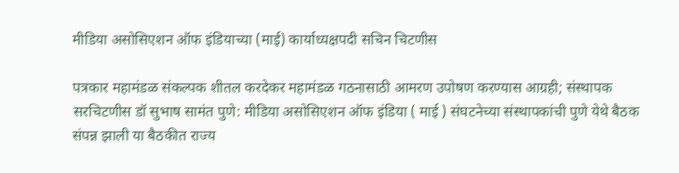मीडिया असोसिएशन ऑफ इंडियाच्या (माई) कार्याध्यक्षपदी सचिन चिटणीस

पत्रकार महामंडळ संकल्पक शीतल करदेकर महामंडळ गठनासाठी आमरण उपोषण करण्यास आग्रही; संस्थापक सरचिटणीस डॉ सुभाष सामंत पुणे: मीडिया असोसिएशन ऑफ इंडिया ( माई ) संघटनेच्या संस्थापकांची पुणे येथे बैठक संपन्न झाली या बैठकीत राज्य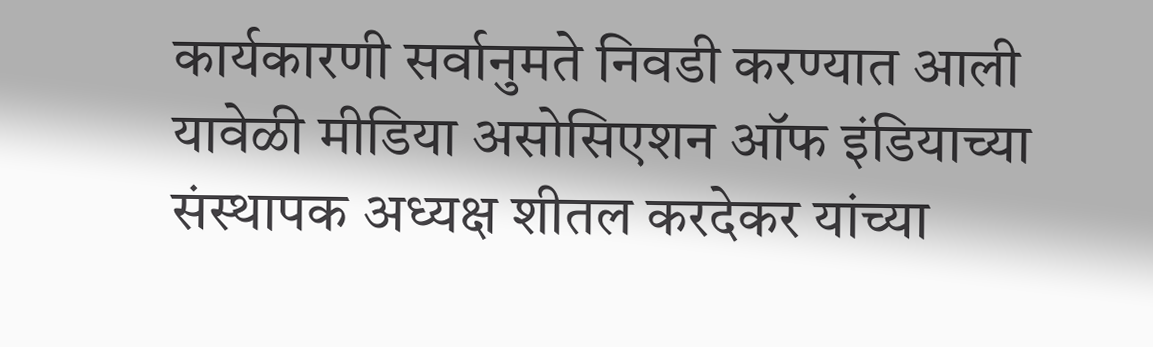कार्यकारणी सर्वानुमते निवडी करण्यात आली यावेळी मीडिया असोसिएशन ऑफ इंडियाच्या संस्थापक अध्यक्ष शीतल करदेकर यांच्या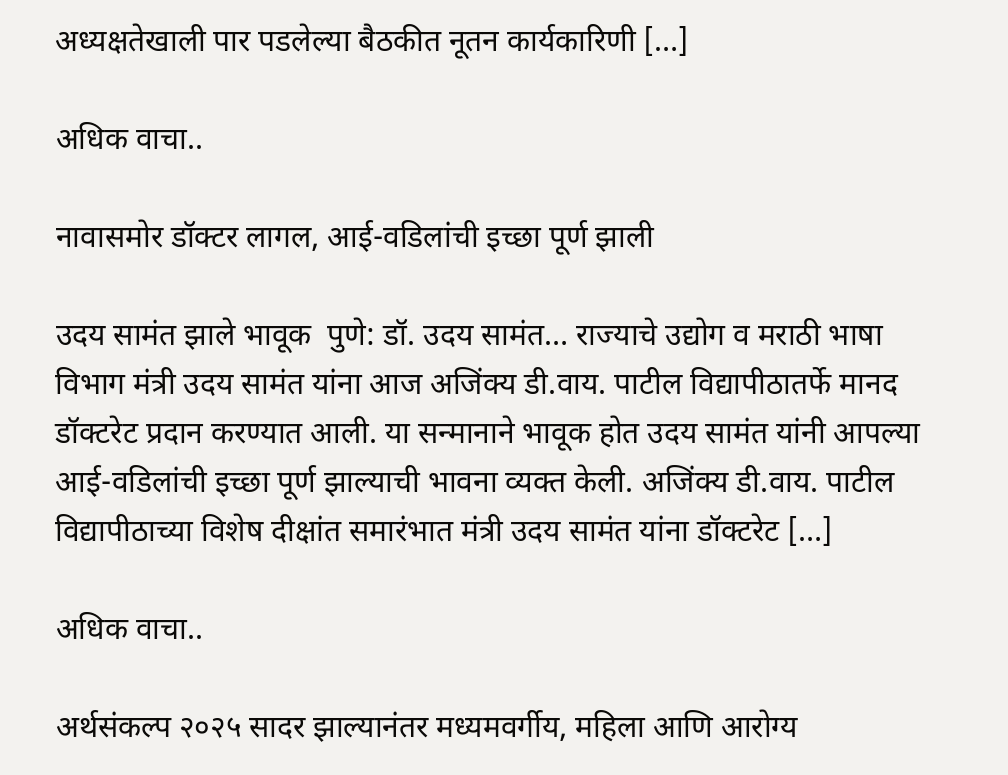अध्यक्षतेखाली पार पडलेल्या बैठकीत नूतन कार्यकारिणी […]

अधिक वाचा..

नावासमोर डॉक्टर लागल, आई-वडिलांची इच्छा पूर्ण झाली

उदय सामंत झाले भावूक  पुणे: डॉ. उदय सामंत… राज्याचे उद्योग व मराठी भाषा विभाग मंत्री उदय सामंत यांना आज अजिंक्य डी.वाय. पाटील विद्यापीठातर्फे मानद डॉक्टरेट प्रदान करण्यात आली. या सन्मानाने भावूक होत उदय सामंत यांनी आपल्या आई-वडिलांची इच्छा पूर्ण झाल्याची भावना व्यक्त केली. अजिंक्य डी.वाय. पाटील विद्यापीठाच्या विशेष दीक्षांत समारंभात मंत्री उदय सामंत यांना डॉक्टरेट […]

अधिक वाचा..

अर्थसंकल्प २०२५ सादर झाल्यानंतर मध्यमवर्गीय, महिला आणि आरोग्य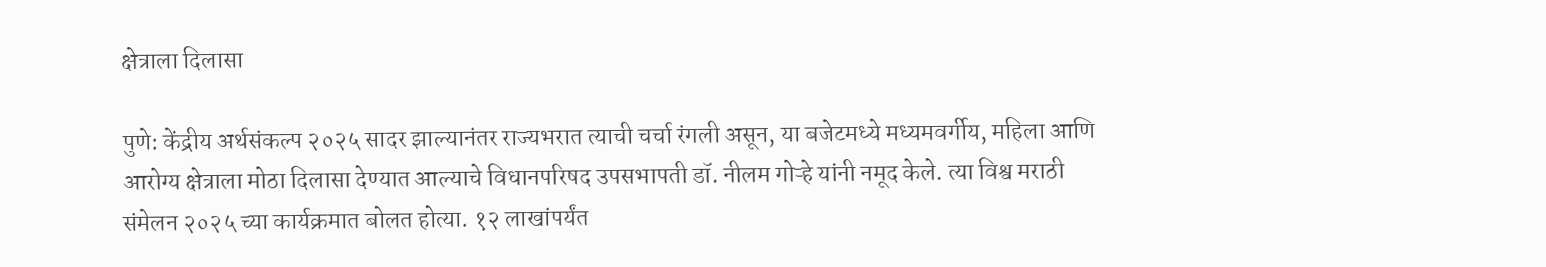क्षेत्राला दिलासा

पुणे: केंद्रीय अर्थसंकल्प २०२५ सादर झाल्यानंतर राज्यभरात त्याची चर्चा रंगली असून, या बजेटमध्ये मध्यमवर्गीय, महिला आणि आरोग्य क्षेत्राला मोठा दिलासा देण्यात आल्याचे विधानपरिषद उपसभापती डॉ. नीलम गोऱ्हे यांनी नमूद केले. त्या विश्व मराठी संमेलन २०२५ च्या कार्यक्रमात बोलत होत्या. १२ लाखांपर्यंत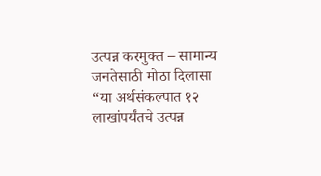उत्पन्न करमुक्त – सामान्य जनतेसाठी मोठा दिलासा “या अर्थसंकल्पात १२ लाखांपर्यंतचे उत्पन्न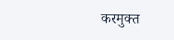करमुक्त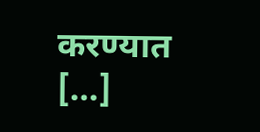करण्यात […]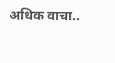अधिक वाचा..